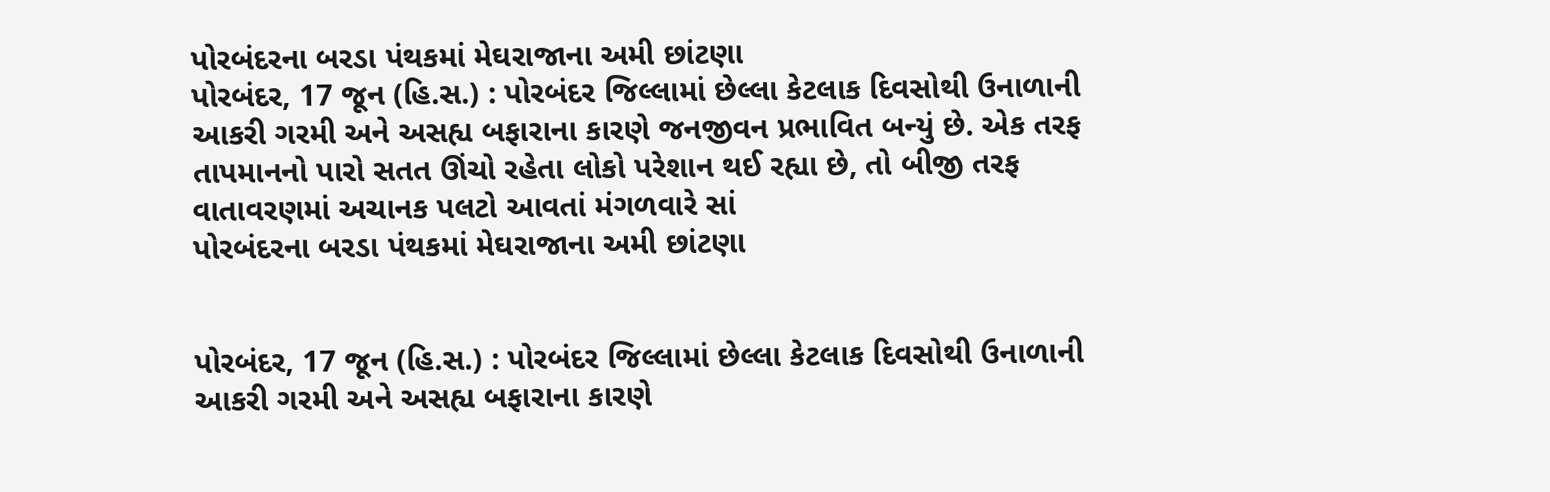પોરબંદરના બરડા પંથકમાં મેઘરાજાના અમી છાંટણા
પોરબંદર, 17 જૂન (હિ.સ.) : પોરબંદર જિલ્લામાં છેલ્લા કેટલાક દિવસોથી ઉનાળાની આકરી ગરમી અને અસહ્ય બફારાના કારણે જનજીવન પ્રભાવિત બન્યું છે. એક તરફ તાપમાનનો પારો સતત ઊંચો રહેતા લોકો પરેશાન થઈ રહ્યા છે, તો બીજી તરફ વાતાવરણમાં અચાનક પલટો આવતાં મંગળવારે સાં
પોરબંદરના બરડા પંથકમાં મેઘરાજાના અમી છાંટણા


પોરબંદર, 17 જૂન (હિ.સ.) : પોરબંદર જિલ્લામાં છેલ્લા કેટલાક દિવસોથી ઉનાળાની આકરી ગરમી અને અસહ્ય બફારાના કારણે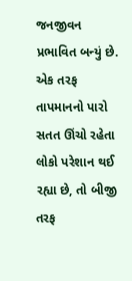જનજીવન પ્રભાવિત બન્યું છે. એક તરફ તાપમાનનો પારો સતત ઊંચો રહેતા લોકો પરેશાન થઈ રહ્યા છે, તો બીજી તરફ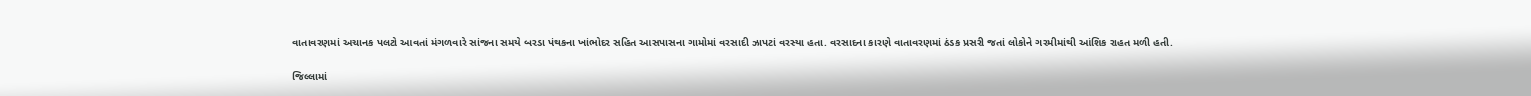વાતાવરણમાં અચાનક પલટો આવતાં મંગળવારે સાંજના સમયે બરડા પંથકના ખાંભોદર સહિત આસપાસના ગામોમાં વરસાદી ઝાપટાં વરસ્યા હતા. વરસાદના કારણે વાતાવરણમાં ઠંડક પ્રસરી જતાં લોકોને ગરમીમાંથી આંશિક રાહત મળી હતી.

જિલ્લામાં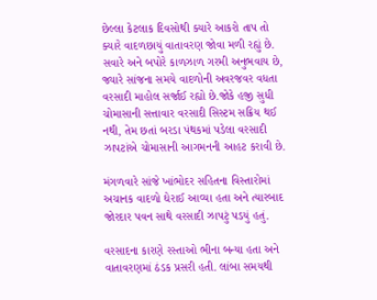છેલ્લા કેટલાક દિવસોથી ક્યારે આકરો તાપ તો ક્યારે વાદળછાયું વાતાવરણ જોવા મળી રહ્યું છે. સવારે અને બપોરે કાળઝાળ ગરમી અનુભવાય છે, જ્યારે સાંજના સમયે વાદળોની અવરજવર વધતા વરસાદી માહોલ સર્જાઈ રહ્યો છે.જોકે હજી સુધી ચોમાસાની સત્તાવાર વરસાદી સિસ્ટમ સક્રિય થઈ નથી, તેમ છતાં બરડા પંથકમાં પડેલા વરસાદી ઝાપટાંએ ચોમાસાની આગમનની આહટ કરાવી છે.

મંગળવારે સાંજે ખાંભોદર સહિતના વિસ્તારોમાં અચાનક વાદળો ઘેરાઈ આવ્યા હતા અને ત્યારબાદ જોરદાર પવન સાથે વરસાદી ઝાપટું પડયું હતું.

વરસાદના કારણે રસ્તાઓ ભીના બન્યા હતા અને વાતાવરણમાં ઠંડક પ્રસરી હતી. લાંબા સમયથી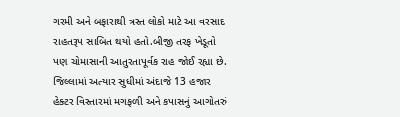ગરમી અને બફારાથી ત્રસ્ત લોકો માટે આ વરસાદ રાહતરૂપ સાબિત થયો હતો.બીજી તરફ ખેડૂતો પણ ચોમાસાની આતુરતાપૂર્વક રાહ જોઈ રહ્યા છે. જિલ્લામાં અત્યાર સુધીમાં અંદાજે 13 હજાર હેક્ટર વિસ્તારમાં મગફળી અને કપાસનું આગોતરું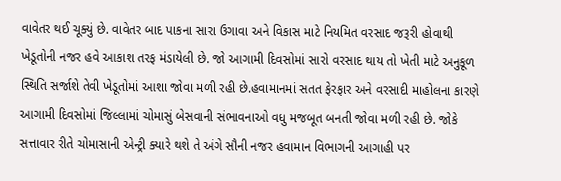વાવેતર થઈ ચૂક્યું છે. વાવેતર બાદ પાકના સારા ઉગાવા અને વિકાસ માટે નિયમિત વરસાદ જરૂરી હોવાથી ખેડૂતોની નજર હવે આકાશ તરફ મંડાયેલી છે. જો આગામી દિવસોમાં સારો વરસાદ થાય તો ખેતી માટે અનુકૂળ સ્થિતિ સર્જાશે તેવી ખેડૂતોમાં આશા જોવા મળી રહી છે.હવામાનમાં સતત ફેરફાર અને વરસાદી માહોલના કારણે આગામી દિવસોમાં જિલ્લામાં ચોમાસું બેસવાની સંભાવનાઓ વધુ મજબૂત બનતી જોવા મળી રહી છે. જોકે સત્તાવાર રીતે ચોમાસાની એન્ટ્રી ક્યારે થશે તે અંગે સૌની નજર હવામાન વિભાગની આગાહી પર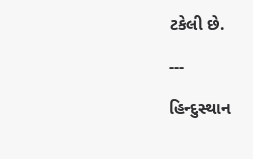ટકેલી છે.

---

હિન્દુસ્થાન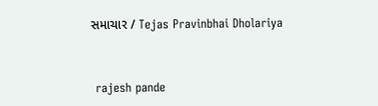સમાચાર / Tejas Pravinbhai Dholariya


 rajesh pande